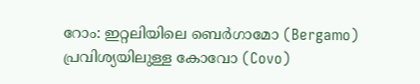റോം: ഇറ്റലിയിലെ ബെർഗാമോ (Bergamo) പ്രവിശ്യയിലുള്ള കോവോ (Covo)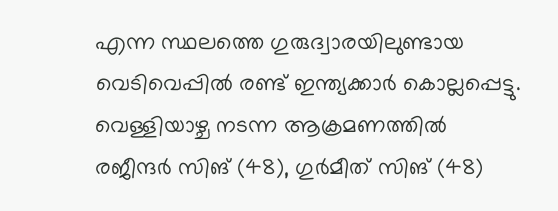എന്ന സ്ഥലത്തെ ഗുരുദ്വാരയിലുണ്ടായ വെടിവെപ്പിൽ രണ്ട് ഇന്ത്യക്കാർ കൊല്ലപ്പെട്ടു. വെള്ളിയാഴ്ച നടന്ന ആക്രമണത്തിൽ രജീന്ദർ സിങ് (48), ഗുർമീത് സിങ് (48)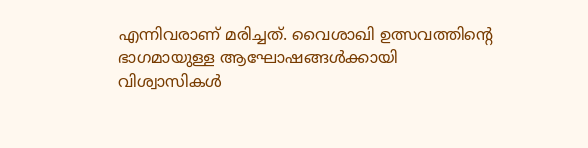എന്നിവരാണ് മരിച്ചത്. വൈശാഖി ഉത്സവത്തിൻ്റെ ഭാഗമായുള്ള ആഘോഷങ്ങൾക്കായി വിശ്വാസികൾ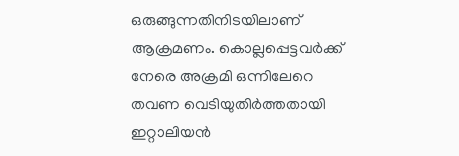ഒരുങ്ങുന്നതിനിടയിലാണ് ആക്രമണം. കൊല്ലപ്പെട്ടവർക്ക് നേരെ അക്രമി ഒന്നിലേറെ തവണ വെടിയുതിർത്തതായി ഇറ്റാലിയൻ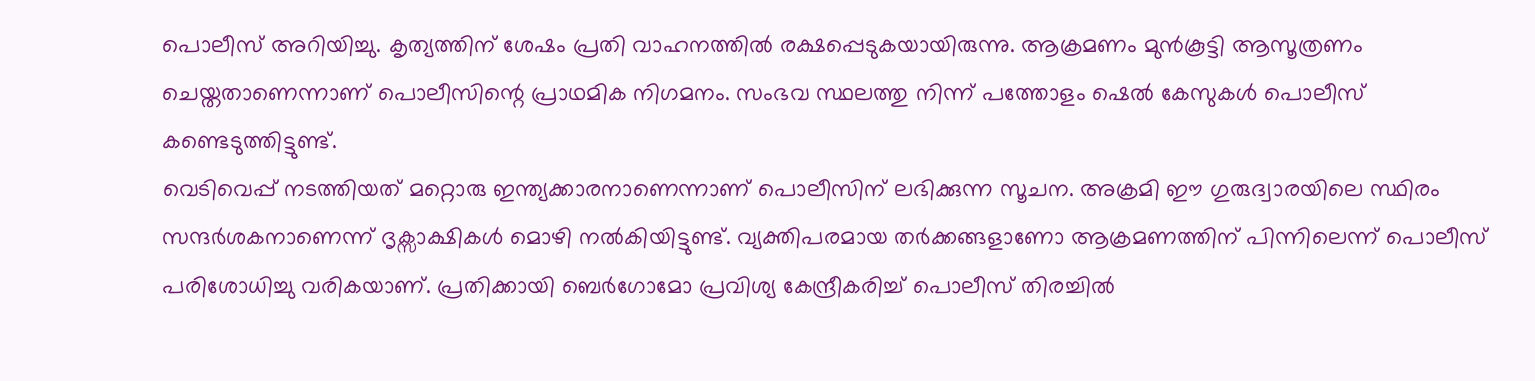പൊലീസ് അറിയിച്ചു. കൃത്യത്തിന് ശേഷം പ്രതി വാഹനത്തിൽ രക്ഷപ്പെടുകയായിരുന്നു. ആക്രമണം മുൻകൂട്ടി ആസൂത്രണം ചെയ്തതാണെന്നാണ് പൊലീസിന്റെ പ്രാഥമിക നിഗമനം. സംഭവ സ്ഥലത്തു നിന്ന് പത്തോളം ഷെൽ കേസുകൾ പൊലീസ് കണ്ടെടുത്തിട്ടുണ്ട്.
വെടിവെപ്പ് നടത്തിയത് മറ്റൊരു ഇന്ത്യക്കാരനാണെന്നാണ് പൊലീസിന് ലഭിക്കുന്ന സൂചന. അക്രമി ഈ ഗുരുദ്വാരയിലെ സ്ഥിരം സന്ദർശകനാണെന്ന് ദൃക്സാക്ഷികൾ മൊഴി നൽകിയിട്ടുണ്ട്. വ്യക്തിപരമായ തർക്കങ്ങളാണോ ആക്രമണത്തിന് പിന്നിലെന്ന് പൊലീസ് പരിശോധിച്ചു വരികയാണ്. പ്രതിക്കായി ബെർഗോമോ പ്രവിശ്യ കേന്ദ്രീകരിച്ച് പൊലീസ് തിരച്ചിൽ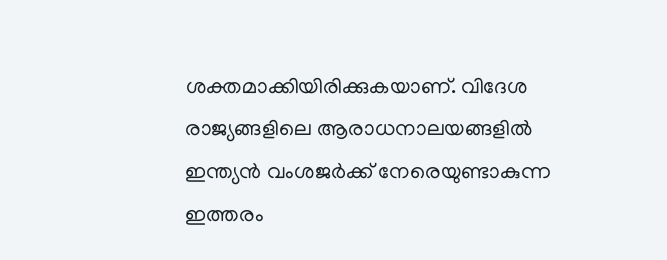ശക്തമാക്കിയിരിക്കുകയാണ്. വിദേശ രാജ്യങ്ങളിലെ ആരാധനാലയങ്ങളിൽ ഇന്ത്യൻ വംശജർക്ക് നേരെയുണ്ടാകുന്ന ഇത്തരം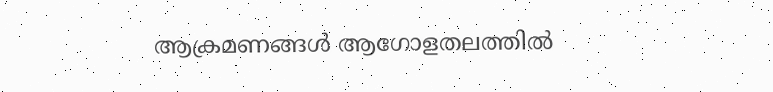ആക്രമണങ്ങൾ ആഗോളതലത്തിൽ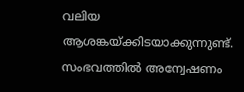വലിയ ആശങ്കയ്ക്കിടയാക്കുന്നുണ്ട്. സംഭവത്തിൽ അന്വേഷണം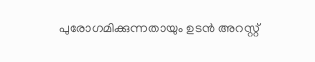പുരോഗമിക്കുന്നതായും ഉടൻ അറസ്റ്റ്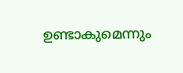ഉണ്ടാകുമെന്നും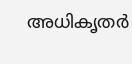അധികൃതർ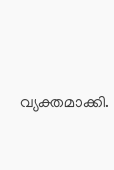വ്യക്തമാക്കി.